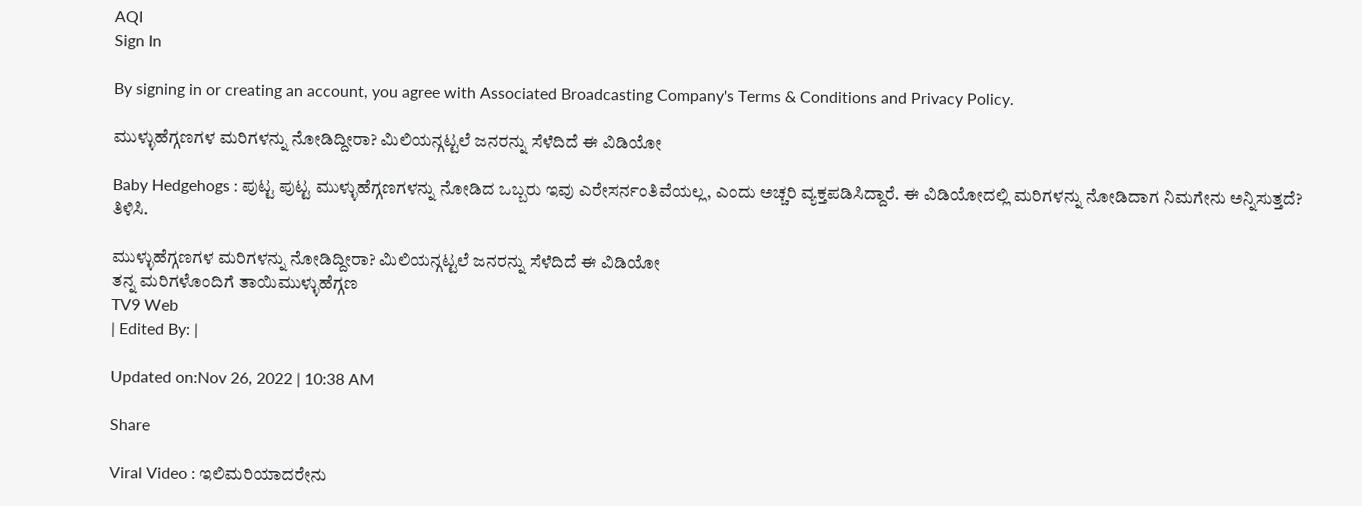AQI
Sign In

By signing in or creating an account, you agree with Associated Broadcasting Company's Terms & Conditions and Privacy Policy.

ಮುಳ್ಳುಹೆಗ್ಗಣಗಳ ಮರಿಗಳನ್ನು ನೋಡಿದ್ದೀರಾ? ಮಿಲಿಯನ್ಗಟ್ಟಲೆ ಜನರನ್ನು ಸೆಳೆದಿದೆ ಈ ವಿಡಿಯೋ

Baby Hedgehogs : ಪುಟ್ಟ ಪುಟ್ಟ ಮುಳ್ಳುಹೆಗ್ಗಣಗಳನ್ನು ನೋಡಿದ ಒಬ್ಬರು ಇವು ಎರೇಸರ್ನಂತಿವೆಯಲ್ಲ, ಎಂದು ಅಚ್ಚರಿ ವ್ಯಕ್ತಪಡಿಸಿದ್ದಾರೆ. ಈ ವಿಡಿಯೋದಲ್ಲಿ ಮರಿಗಳನ್ನು ನೋಡಿದಾಗ ನಿಮಗೇನು ಅನ್ನಿಸುತ್ತದೆ? ತಿಳಿಸಿ.

ಮುಳ್ಳುಹೆಗ್ಗಣಗಳ ಮರಿಗಳನ್ನು ನೋಡಿದ್ದೀರಾ? ಮಿಲಿಯನ್ಗಟ್ಟಲೆ ಜನರನ್ನು ಸೆಳೆದಿದೆ ಈ ವಿಡಿಯೋ
ತನ್ನ ಮರಿಗಳೊಂದಿಗೆ ತಾಯಿಮುಳ್ಳುಹೆಗ್ಗಣ
TV9 Web
| Edited By: |

Updated on:Nov 26, 2022 | 10:38 AM

Share

Viral Video : ಇಲಿಮರಿಯಾದರೇನು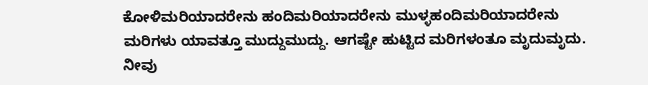ಕೋಳಿಮರಿಯಾದರೇನು ಹಂದಿಮರಿಯಾದರೇನು ಮುಳ್ಳಹಂದಿಮರಿಯಾದರೇನು ಮರಿಗಳು ಯಾವತ್ತೂ ಮುದ್ದುಮುದ್ದು. ಆಗಷ್ಟೇ ಹುಟ್ಟಿದ ಮರಿಗಳಂತೂ ಮೃದುಮೃದು. ನೀವು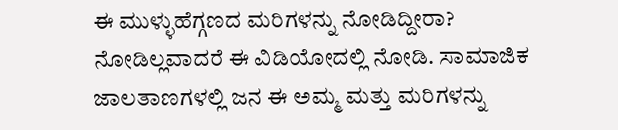ಈ ಮುಳ್ಳುಹೆಗ್ಗಣದ ಮರಿಗಳನ್ನು ನೋಡಿದ್ದೀರಾ? ನೋಡಿಲ್ಲವಾದರೆ ಈ ವಿಡಿಯೋದಲ್ಲಿ ನೋಡಿ. ಸಾಮಾಜಿಕ ಜಾಲತಾಣಗಳಲ್ಲಿ ಜನ ಈ ಅಮ್ಮ ಮತ್ತು ಮರಿಗಳನ್ನು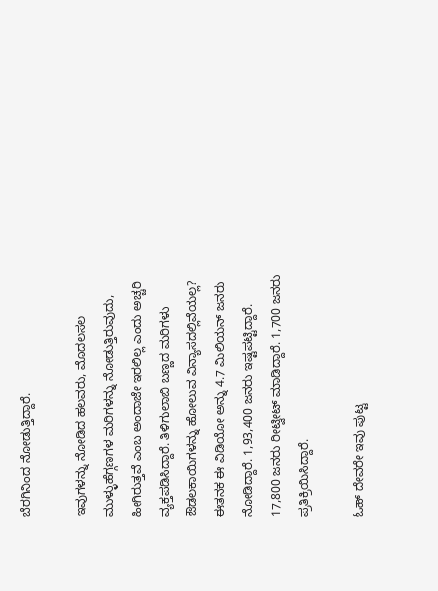ಬೆರಗಿನಿಂದ ನೋಡುತ್ತಿದ್ದಾರೆ.

ಇವುಗಳನ್ನು ನೋಡಿದ ಹಲವರು, ಮೊದಲಸಲ ಮುಳ್ಳುಹೆಗ್ಗಣಗಳ ಮರಿಗಳನ್ನು ನೋಡುತ್ತಿರುವುದು, ಹೀಗಿರುತ್ತವೆ ಎಂಬ ಅಂದಾಜೇ ಇರಲಿಲ್ಲ ಎಂದು ಅಚ್ಚರಿ ವ್ಯಕ್ತಪಡಿಸಿದ್ದಾರೆ. ತಿಳಿಗುಲಾಬಿ ಬಣ್ಣದ ಮರಿಗಳು ಔಡಲಕಾಯಿಗಳನ್ನು ಹೋಲುವ ವಿನ್ಯಾಸದಲ್ಲಿವೆಯಲ್ಲ? ಈತನಕ ಈ ವಿಡಿಯೋ ಅನ್ನು 4.7 ಮಿಲಿಯನ್ ಜನರು ನೋಡಿದ್ದಾರೆ. 1,93,400 ಜನರು ಇಷ್ಟಪಟ್ಟಿದ್ದಾರೆ. 17,800 ಜನರು ರೀಟ್ವೀಟ್ ಮಾಡಿದ್ದಾರೆ. 1,700 ಜನರು ಪ್ರತಿಕ್ರಿಯಿಸಿದ್ದಾರೆ.

ಓಹ್ ದೇವರೇ ಇವು ಪುಟ್ಟ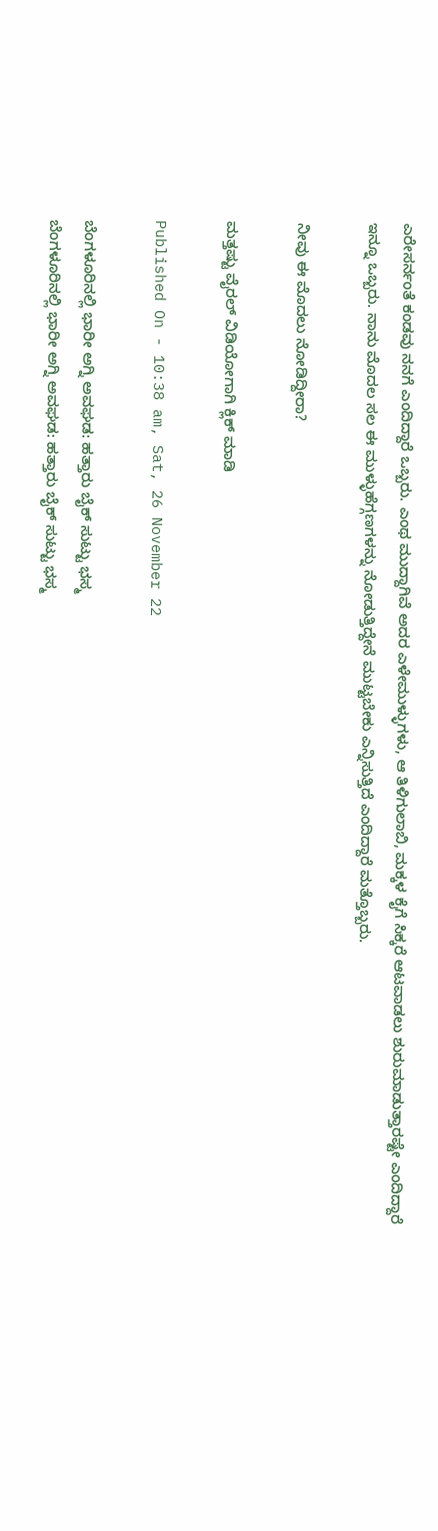ಎರೇಸರ್ನಂತೆ ಕಂಡವು ನನಗೆ ಎಂದಿದ್ದಾರೆ ಒಬ್ಬರು. ಎಂಥ ಮುದ್ದಾಗಿವೆ ಅದರ ಎಳೇಮುಳ್ಳುಗಳು, ಆ ತಿಳಿಗುಲಾಬಿ, ಮಕ್ಕಳ ಕೈಗೆ ಸಿಕ್ಕರೆ ಆಟವಾಡಲು ಶುರುಮಾಡುತ್ತಾರಷ್ಟೇ ಎಂದಿದ್ದಾರೆ ಇನ್ನೂ ಒಬ್ಬರು. ನಾನು ಮೊದಲ ಸಲ ಈ ಮುಳ್ಳುಹೆಗ್ಗಣಗಳನ್ನು ನೋಡುತ್ತಿದ್ದೇನೆ ಮುಟ್ಟಬೇಕು ಎನ್ನಿಸುತ್ತಿದೆ ಎಂದಿದ್ದಾರೆ ಮತ್ತೊಬ್ಬರು.

ನೀವು ಈ ಮೊದಲು ನೋಡಿದ್ದೀರಾ?

ಮತ್ತಷ್ಟು ವೈರಲ್ ವಿಡಿಯೋಗಾಗಿ ಕ್ಲಿಕ್ ಮಾಡಿ

Published On - 10:38 am, Sat, 26 November 22

ಬೆಂಗಳೂರಿನಲ್ಲಿ ಭಾರೀ ಅಗ್ನಿ ಅವಘಡ: ಹತ್ತಾರು ಬೈಕ್ ಸುಟ್ಟು ಭಸ್ಮ
ಬೆಂಗಳೂರಿನಲ್ಲಿ ಭಾರೀ ಅಗ್ನಿ ಅವಘಡ: ಹತ್ತಾರು ಬೈಕ್ ಸುಟ್ಟು ಭಸ್ಮ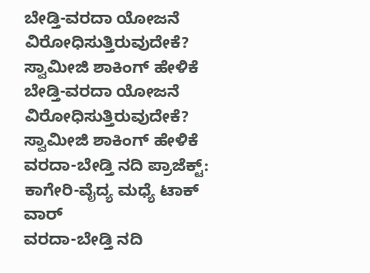ಬೇಡ್ತಿ-ವರದಾ ಯೋಜನೆ ವಿರೋಧಿಸುತ್ತಿರುವುದೇಕೆ? ಸ್ವಾಮೀಜಿ ಶಾಕಿಂಗ್ ಹೇಳಿಕೆ
ಬೇಡ್ತಿ-ವರದಾ ಯೋಜನೆ ವಿರೋಧಿಸುತ್ತಿರುವುದೇಕೆ? ಸ್ವಾಮೀಜಿ ಶಾಕಿಂಗ್ ಹೇಳಿಕೆ
ವರದಾ-ಬೇಡ್ತಿ ನದಿ ಪ್ರಾಜೆಕ್ಟ್: ಕಾಗೇರಿ-ವೈದ್ಯ ಮಧ್ಯೆ ಟಾಕ್ ವಾರ್
ವರದಾ-ಬೇಡ್ತಿ ನದಿ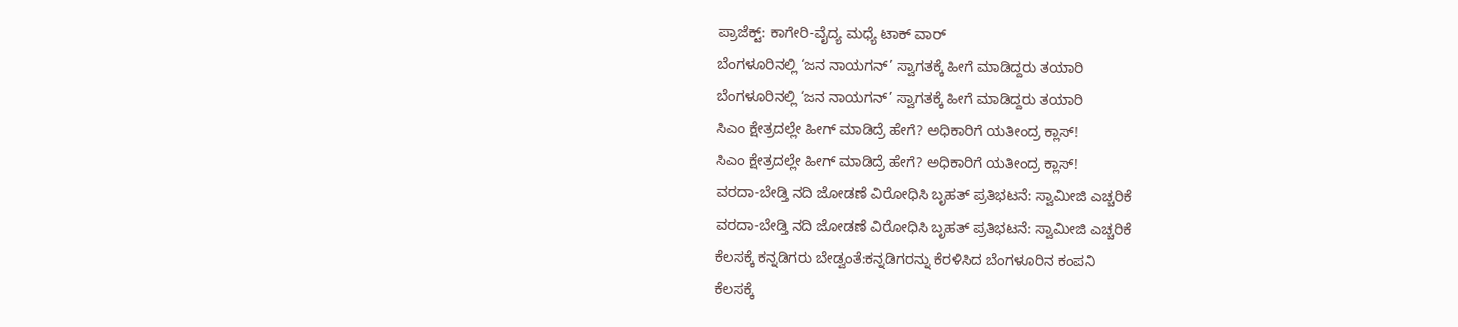ಪ್ರಾಜೆಕ್ಟ್: ಕಾಗೇರಿ-ವೈದ್ಯ ಮಧ್ಯೆ ಟಾಕ್ ವಾರ್
ಬೆಂಗಳೂರಿನಲ್ಲಿ ‘ಜನ ನಾಯಗನ್’ ಸ್ವಾಗತಕ್ಕೆ ಹೀಗೆ ಮಾಡಿದ್ದರು ತಯಾರಿ
ಬೆಂಗಳೂರಿನಲ್ಲಿ ‘ಜನ ನಾಯಗನ್’ ಸ್ವಾಗತಕ್ಕೆ ಹೀಗೆ ಮಾಡಿದ್ದರು ತಯಾರಿ
ಸಿಎಂ ಕ್ಷೇತ್ರದಲ್ಲೇ ಹೀಗ್ ಮಾಡಿದ್ರೆ ಹೇಗೆ? ಅಧಿಕಾರಿಗೆ ಯತೀಂದ್ರ ಕ್ಲಾಸ್!
ಸಿಎಂ ಕ್ಷೇತ್ರದಲ್ಲೇ ಹೀಗ್ ಮಾಡಿದ್ರೆ ಹೇಗೆ? ಅಧಿಕಾರಿಗೆ ಯತೀಂದ್ರ ಕ್ಲಾಸ್!
ವರದಾ-ಬೇಡ್ತಿ ನದಿ ಜೋಡಣೆ ವಿರೋಧಿಸಿ ಬೃಹತ್ ಪ್ರತಿಭಟನೆ: ಸ್ವಾಮೀಜಿ ಎಚ್ಚರಿಕೆ
ವರದಾ-ಬೇಡ್ತಿ ನದಿ ಜೋಡಣೆ ವಿರೋಧಿಸಿ ಬೃಹತ್ ಪ್ರತಿಭಟನೆ: ಸ್ವಾಮೀಜಿ ಎಚ್ಚರಿಕೆ
ಕೆಲಸಕ್ಕೆ ಕನ್ನಡಿಗರು ಬೇಡ್ವಂತೆ:ಕನ್ನಡಿಗರನ್ನು ಕೆರಳಿಸಿದ ಬೆಂಗಳೂರಿನ ಕಂಪನಿ
ಕೆಲಸಕ್ಕೆ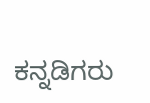ಕನ್ನಡಿಗರು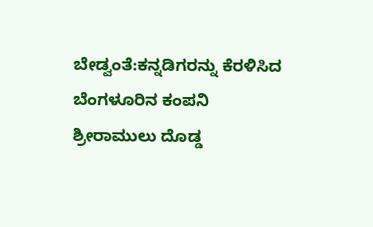ಬೇಡ್ವಂತೆ:ಕನ್ನಡಿಗರನ್ನು ಕೆರಳಿಸಿದ ಬೆಂಗಳೂರಿನ ಕಂಪನಿ
ಶ್ರೀರಾಮುಲು ದೊಡ್ಡ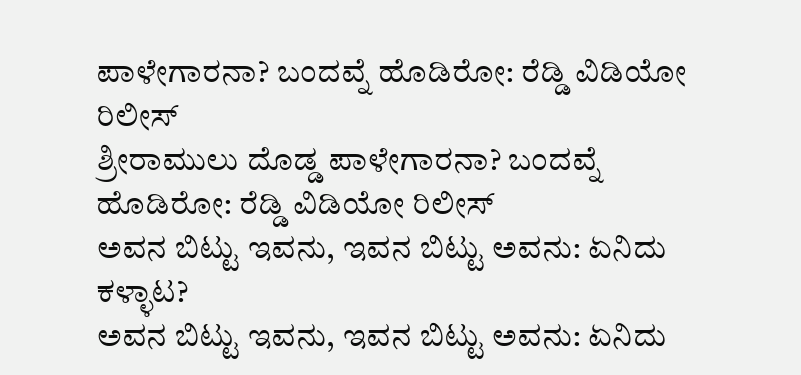ಪಾಳೇಗಾರನಾ? ಬಂದವ್ನೆ ಹೊಡಿರೋ: ರೆಡ್ಡಿ ವಿಡಿಯೋ ರಿಲೀಸ್‌
ಶ್ರೀರಾಮುಲು ದೊಡ್ಡ ಪಾಳೇಗಾರನಾ? ಬಂದವ್ನೆ ಹೊಡಿರೋ: ರೆಡ್ಡಿ ವಿಡಿಯೋ ರಿಲೀಸ್‌
ಅವನ ಬಿಟ್ಟು ಇವನು, ಇವನ ಬಿಟ್ಟು ಅವನು: ಏನಿದು ಕಳ್ಳಾಟ?
ಅವನ ಬಿಟ್ಟು ಇವನು, ಇವನ ಬಿಟ್ಟು ಅವನು: ಏನಿದು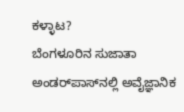ಕಳ್ಳಾಟ?
ಬೆಂಗಳೂರಿನ ಸುಜಾತಾ ಅಂಡರ್‌ಪಾಸ್‌ನಲ್ಲಿ ಅವೈಜ್ಞಾನಿಕ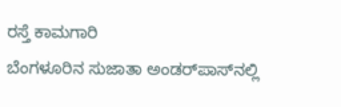ರಸ್ತೆ ಕಾಮಗಾರಿ
ಬೆಂಗಳೂರಿನ ಸುಜಾತಾ ಅಂಡರ್‌ಪಾಸ್‌ನಲ್ಲಿ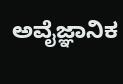ಅವೈಜ್ಞಾನಿಕ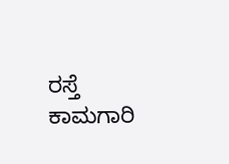ರಸ್ತೆ ಕಾಮಗಾರಿ